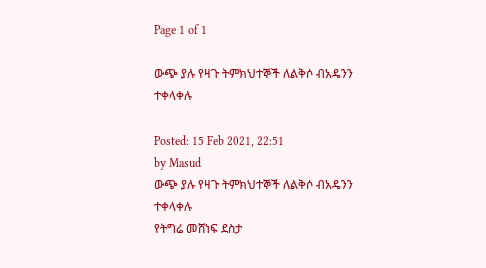Page 1 of 1

ውጭ ያሉ የዛጉ ትምክህተኞች ለልቅሶ ብአዴንን ተቀላቀሉ

Posted: 15 Feb 2021, 22:51
by Masud
ውጭ ያሉ የዛጉ ትምክህተኞች ለልቅሶ ብአዴንን ተቀላቀሉ
የትግሬ መሸነፍ ደስታ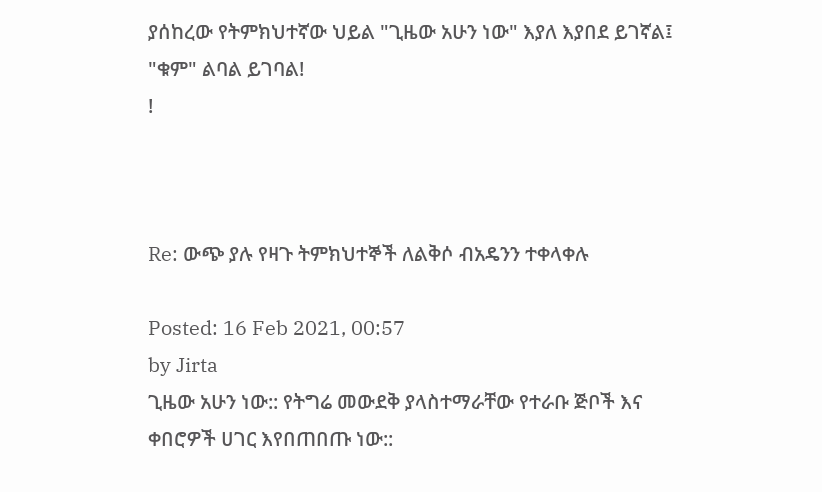ያሰከረው የትምክህተኛው ህይል "ጊዜው አሁን ነው" እያለ እያበደ ይገኛል፤ "ቁም" ልባል ይገባል!
!



Re: ውጭ ያሉ የዛጉ ትምክህተኞች ለልቅሶ ብአዴንን ተቀላቀሉ

Posted: 16 Feb 2021, 00:57
by Jirta
ጊዜው አሁን ነው:: የትግሬ መውደቅ ያላስተማራቸው የተራቡ ጅቦች እና ቀበሮዎች ሀገር እየበጠበጡ ነው::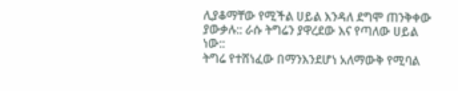ሊያቆማቸው የሚችል ሀይል እንዳለ ደግሞ ጠንቅቀው ያውቃሉ:: ራሱ ትግሬን ያዋረደው እና የጣለው ሀይል ነው::
ትግሬ የተሸነፈው በማንእንደሆነ አለማውቅ የሚባል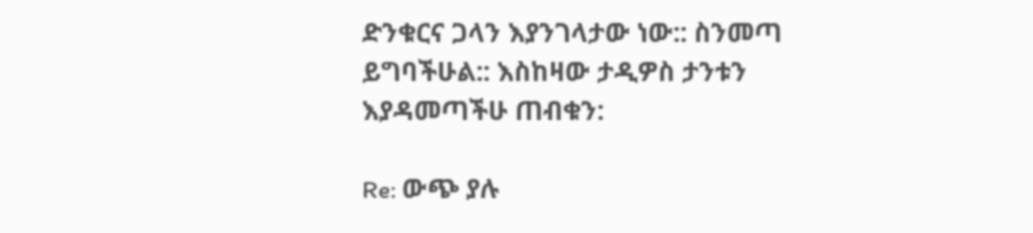ድንቁርና ጋላን እያንገላታው ነው:: ስንመጣ ይግባችሁል:: እስከዛው ታዲዎስ ታንቱን እያዳመጣችሁ ጠብቁን:

Re: ውጭ ያሉ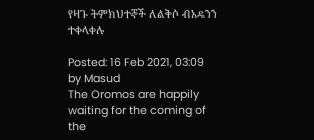የዛጉ ትምክህተኞች ለልቅሶ ብአዴንን ተቀላቀሉ

Posted: 16 Feb 2021, 03:09
by Masud
The Oromos are happily waiting for the coming of the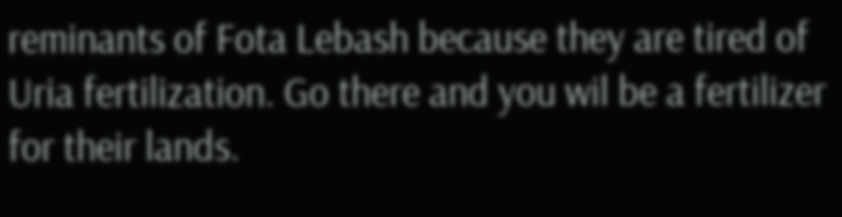reminants of Fota Lebash because they are tired of Uria fertilization. Go there and you wil be a fertilizer for their lands.